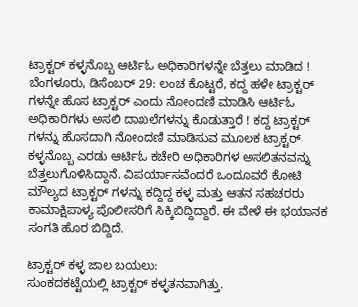ಟ್ರಾಕ್ಟರ್ ಕಳ್ಳನೊಬ್ಬ ಆರ್ಟಿಓ ಅಧಿಕಾರಿಗಳನ್ನೇ ಬೆತ್ತಲು ಮಾಡಿದ !
ಬೆಂಗಳೂರು, ಡಿಸೆಂಬರ್ 29: ಲಂಚ ಕೊಟ್ಟರೆ, ಕದ್ದ ಹಳೇ ಟ್ರಾಕ್ಟರ್ ಗಳನ್ನೇ ಹೊಸ ಟ್ರಾಕ್ಟರ್ ಎಂದು ನೋಂದಣಿ ಮಾಡಿಸಿ ಆರ್ಟಿಓ ಅಧಿಕಾರಿಗಳು ಅಸಲಿ ದಾಖಲೆಗಳನ್ನು ಕೊಡುತ್ತಾರೆ ! ಕದ್ದ ಟ್ರಾಕ್ಟರ್ ಗಳನ್ನು ಹೊಸದಾಗಿ ನೋಂದಣಿ ಮಾಡಿಸುವ ಮೂಲಕ ಟ್ರಾಕ್ಟರ್ ಕಳ್ಳನೊಬ್ಬ ಎರಡು ಆರ್ಟಿಓ ಕಚೇರಿ ಅಧಿಕಾರಿಗಳ ಅಸಲಿತನವನ್ನು ಬೆತ್ತಲುಗೊಳಿಸಿದ್ದಾನೆ. ವಿಪರ್ಯಾಸವೆಂದರೆ ಒಂದೂವರೆ ಕೋಟಿ ಮೌಲ್ಯದ ಟ್ರಾಕ್ಟರ್ ಗಳನ್ನು ಕದ್ದಿದ್ದ ಕಳ್ಳ ಮತ್ತು ಆತನ ಸಹಚರರು ಕಾಮಾಕ್ಷಿಪಾಳ್ಯ ಪೊಲೀಸರಿಗೆ ಸಿಕ್ಕಿಬಿದ್ದಿದ್ದಾರೆ. ಈ ವೇಳೆ ಈ ಭಯಾನಕ ಸಂಗತಿ ಹೊರ ಬಿದ್ದಿದೆ.

ಟ್ರಾಕ್ಟರ್ ಕಳ್ಳ ಜಾಲ ಬಯಲು:
ಸುಂಕದಕಟ್ಟೆಯಲ್ಲಿ ಟ್ರಾಕ್ಟರ್ ಕಳ್ಳತನವಾಗಿತ್ತು.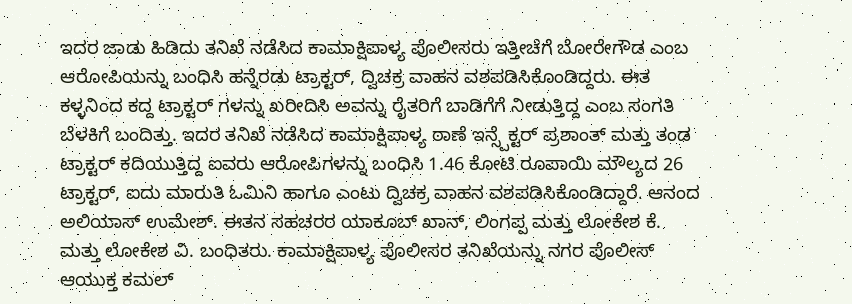ಇದರ ಜಾಡು ಹಿಡಿದು ತನಿಖೆ ನಡೆಸಿದ ಕಾಮಾಕ್ಷಿಪಾಳ್ಯ ಪೊಲೀಸರು ಇತ್ತೀಚೆಗೆ ಬೋರೇಗೌಡ ಎಂಬ ಆರೋಪಿಯನ್ನು ಬಂಧಿಸಿ ಹನ್ನೆರಡು ಟ್ರಾಕ್ಟರ್, ದ್ವಿಚಕ್ರ ವಾಹನ ವಶಪಡಿಸಿಕೊಂಡಿದ್ದರು. ಈತ ಕಳ್ಳನಿಂದ ಕದ್ದ ಟ್ರಾಕ್ಟರ್ ಗಳನ್ನು ಖರೀದಿಸಿ ಅವನ್ನು ರೈತರಿಗೆ ಬಾಡಿಗೆಗೆ ನೀಡುತ್ತಿದ್ದ ಎಂಬ ಸಂಗತಿ ಬೆಳಕಿಗೆ ಬಂದಿತ್ತು. ಇದರ ತನಿಖೆ ನಡೆಸಿದ ಕಾಮಾಕ್ಷಿಪಾಳ್ಯ ಠಾಣೆ ಇನ್ಸ್ಪೆಕ್ಟರ್ ಪ್ರಶಾಂತ್ ಮತ್ತು ತಂಡ ಟ್ರಾಕ್ಟರ್ ಕದಿಯುತ್ತಿದ್ದ ಐವರು ಆರೋಪಿಗಳನ್ನು ಬಂಧಿಸಿ 1.46 ಕೋಟಿ ರೂಪಾಯಿ ಮೌಲ್ಯದ 26 ಟ್ರಾಕ್ಟರ್, ಐದು ಮಾರುತಿ ಓಮಿನಿ ಹಾಗೂ ಎಂಟು ದ್ವಿಚಕ್ರ ವಾಹನ ವಶಪಡಿಸಿಕೊಂಡಿದ್ದಾರೆ. ಆನಂದ ಅಲಿಯಾಸ್ ಉಮೇಶ್. ಈತನ ಸಹಚರರ ಯಾಕೂಬ್ ಖಾನ್, ಲಿಂಗಪ್ಪ ಮತ್ತು ಲೋಕೇಶ ಕೆ. ಮತ್ತು ಲೋಕೇಶ ವಿ. ಬಂಧಿತರು. ಕಾಮಾಕ್ಷಿಪಾಳ್ಯ ಪೊಲೀಸರ ತನಿಖೆಯನ್ನು ನಗರ ಪೊಲೀಸ್ ಆಯುಕ್ತ ಕಮಲ್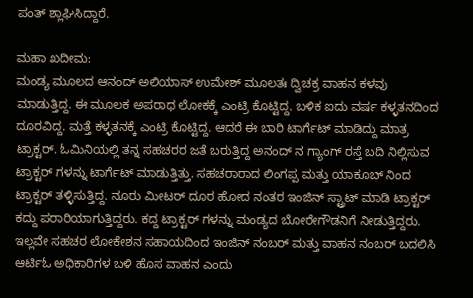ಪಂತ್ ಶ್ಲಾಘಿಸಿದ್ದಾರೆ.

ಮಹಾ ಖದೀಮ:
ಮಂಡ್ಯ ಮೂಲದ ಆನಂದ್ ಅಲಿಯಾಸ್ ಉಮೇಶ್ ಮೂಲತಃ ದ್ವಿಚಕ್ರ ವಾಹನ ಕಳವು ಮಾಡುತ್ತಿದ್ದ. ಈ ಮೂಲಕ ಅಪರಾಧ ಲೋಕಕ್ಕೆ ಎಂಟ್ರಿ ಕೊಟ್ಟಿದ್ದ. ಬಳಿಕ ಐದು ವರ್ಷ ಕಳ್ಳತನದಿಂದ ದೂರವಿದ್ದ. ಮತ್ತೆ ಕಳ್ಳತನಕ್ಕೆ ಎಂಟ್ರಿ ಕೊಟ್ಟಿದ್ದ. ಆದರೆ ಈ ಬಾರಿ ಟಾರ್ಗೆಟ್ ಮಾಡಿದ್ದು ಮಾತ್ರ ಟ್ರಾಕ್ಟರ್. ಓಮಿನಿಯಲ್ಲಿ ತನ್ನ ಸಹಚರರ ಜತೆ ಬರುತ್ತಿದ್ದ ಅನಂದ್ ನ ಗ್ಯಾಂಗ್ ರಸ್ತೆ ಬದಿ ನಿಲ್ಲಿಸುವ ಟ್ರಾಕ್ಟರ್ ಗಳನ್ನು ಟಾರ್ಗೆಟ್ ಮಾಡುತ್ತಿತ್ತು. ಸಹಚರಾರಾದ ಲಿಂಗಪ್ಪ ಮತ್ತು ಯಾಕೂಬ್ ನಿಂದ ಟ್ರಾಕ್ಟರ್ ತಳ್ಳಿಸುತ್ತಿದ್ದ. ನೂರು ಮೀಟರ್ ದೂರ ಹೋದ ನಂತರ ಇಂಜಿನ್ ಸ್ಟ್ರಾಟ್ ಮಾಡಿ ಟ್ರಾಕ್ಟರ್ ಕದ್ದು ಪರಾರಿಯಾಗುತ್ತಿದ್ದರು. ಕದ್ದ ಟ್ರಾಕ್ಟರ್ ಗಳನ್ನು ಮಂಡ್ಯದ ಬೋರೇಗೌಡನಿಗೆ ನೀಡುತ್ತಿದ್ದರು. ಇಲ್ಲವೇ ಸಹಚರ ಲೋಕೇಶನ ಸಹಾಯದಿಂದ ಇಂಜಿನ್ ನಂಬರ್ ಮತ್ತು ವಾಹನ ನಂಬರ್ ಬದಲಿಸಿ ಆರ್ಟಿಓ ಅಧಿಕಾರಿಗಳ ಬಳಿ ಹೊಸ ವಾಹನ ಎಂದು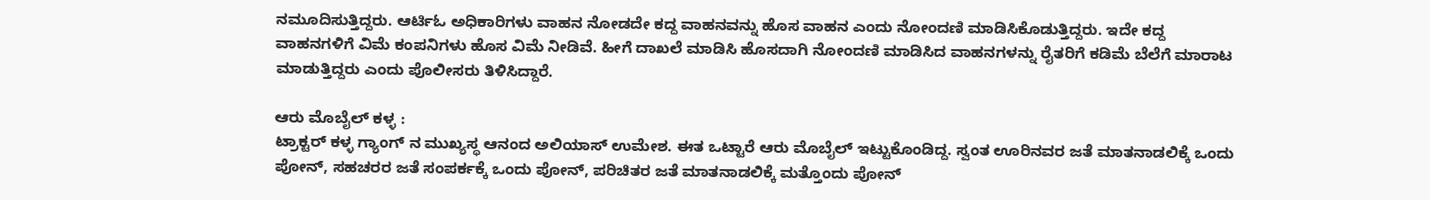ನಮೂದಿಸುತ್ತಿದ್ದರು. ಆರ್ಟಿಓ ಅಧಿಕಾರಿಗಳು ವಾಹನ ನೋಡದೇ ಕದ್ದ ವಾಹನವನ್ನು ಹೊಸ ವಾಹನ ಎಂದು ನೋಂದಣಿ ಮಾಡಿಸಿಕೊಡುತ್ತಿದ್ದರು. ಇದೇ ಕದ್ದ ವಾಹನಗಳಿಗೆ ವಿಮೆ ಕಂಪನಿಗಳು ಹೊಸ ವಿಮೆ ನೀಡಿವೆ. ಹೀಗೆ ದಾಖಲೆ ಮಾಡಿಸಿ ಹೊಸದಾಗಿ ನೋಂದಣಿ ಮಾಡಿಸಿದ ವಾಹನಗಳನ್ನು ರೈತರಿಗೆ ಕಡಿಮೆ ಬೆಲೆಗೆ ಮಾರಾಟ ಮಾಡುತ್ತಿದ್ದರು ಎಂದು ಪೊಲೀಸರು ತಿಳಿಸಿದ್ದಾರೆ.

ಆರು ಮೊಬೈಲ್ ಕಳ್ಳ :
ಟ್ರಾಕ್ಟರ್ ಕಳ್ಳ ಗ್ಯಾಂಗ್ ನ ಮುಖ್ಯಸ್ಥ ಆನಂದ ಅಲಿಯಾಸ್ ಉಮೇಶ. ಈತ ಒಟ್ಟಾರೆ ಆರು ಮೊಬೈಲ್ ಇಟ್ಟುಕೊಂಡಿದ್ದ. ಸ್ವಂತ ಊರಿನವರ ಜತೆ ಮಾತನಾಡಲಿಕ್ಕೆ ಒಂದು ಪೋನ್, ಸಹಚರರ ಜತೆ ಸಂಪರ್ಕಕ್ಕೆ ಒಂದು ಪೋನ್, ಪರಿಚಿತರ ಜತೆ ಮಾತನಾಡಲಿಕ್ಕೆ ಮತ್ತೊಂದು ಪೋನ್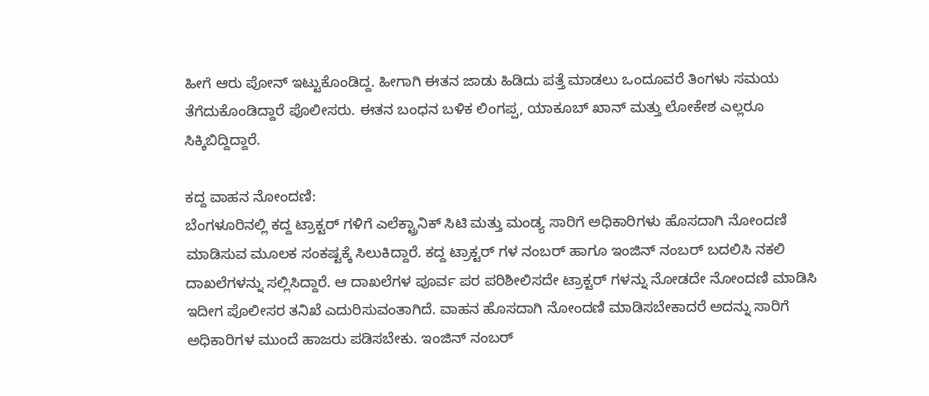ಹೀಗೆ ಆರು ಪೋನ್ ಇಟ್ಟುಕೊಂಡಿದ್ದ. ಹೀಗಾಗಿ ಈತನ ಜಾಡು ಹಿಡಿದು ಪತ್ತೆ ಮಾಡಲು ಒಂದೂವರೆ ತಿಂಗಳು ಸಮಯ ತೆಗೆದುಕೊಂಡಿದ್ದಾರೆ ಪೊಲೀಸರು. ಈತನ ಬಂಧನ ಬಳಿಕ ಲಿಂಗಪ್ಪ, ಯಾಕೂಬ್ ಖಾನ್ ಮತ್ತು ಲೋಕೇಶ ಎಲ್ಲರೂ ಸಿಕ್ಕಿಬಿದ್ದಿದ್ದಾರೆ.

ಕದ್ದ ವಾಹನ ನೋಂದಣಿ:
ಬೆಂಗಳೂರಿನಲ್ಲಿ ಕದ್ದ ಟ್ರಾಕ್ಟರ್ ಗಳಿಗೆ ಎಲೆಕ್ಟ್ರಾನಿಕ್ ಸಿಟಿ ಮತ್ತು ಮಂಡ್ಯ ಸಾರಿಗೆ ಅಧಿಕಾರಿಗಳು ಹೊಸದಾಗಿ ನೋಂದಣಿ ಮಾಡಿಸುವ ಮೂಲಕ ಸಂಕಷ್ಟಕ್ಕೆ ಸಿಲುಕಿದ್ದಾರೆ. ಕದ್ದ ಟ್ರಾಕ್ಟರ್ ಗಳ ನಂಬರ್ ಹಾಗೂ ಇಂಜಿನ್ ನಂಬರ್ ಬದಲಿಸಿ ನಕಲಿ ದಾಖಲೆಗಳನ್ನು ಸಲ್ಲಿಸಿದ್ದಾರೆ. ಆ ದಾಖಲೆಗಳ ಪೂರ್ವ ಪರ ಪರಿಶೀಲಿಸದೇ ಟ್ರಾಕ್ಟರ್ ಗಳನ್ನು ನೋಡದೇ ನೋಂದಣಿ ಮಾಡಿಸಿ ಇದೀಗ ಪೊಲೀಸರ ತನಿಖೆ ಎದುರಿಸುವಂತಾಗಿದೆ. ವಾಹನ ಹೊಸದಾಗಿ ನೋಂದಣಿ ಮಾಡಿಸಬೇಕಾದರೆ ಅದನ್ನು ಸಾರಿಗೆ ಅಧಿಕಾರಿಗಳ ಮುಂದೆ ಹಾಜರು ಪಡಿಸಬೇಕು. ಇಂಜಿನ್ ನಂಬರ್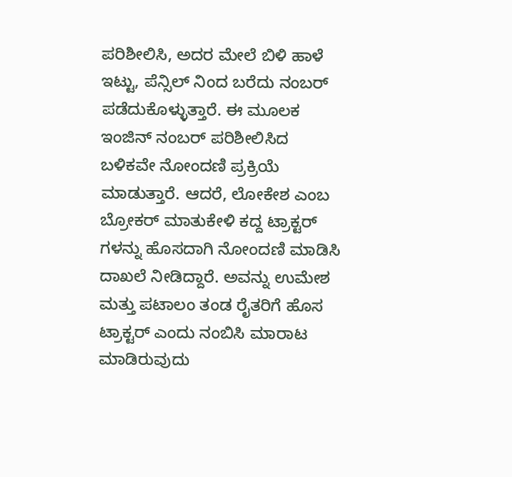ಪರಿಶೀಲಿಸಿ, ಅದರ ಮೇಲೆ ಬಿಳಿ ಹಾಳೆ ಇಟ್ಟು, ಪೆನ್ಸಿಲ್ ನಿಂದ ಬರೆದು ನಂಬರ್ ಪಡೆದುಕೊಳ್ಳುತ್ತಾರೆ. ಈ ಮೂಲಕ ಇಂಜಿನ್ ನಂಬರ್ ಪರಿಶೀಲಿಸಿದ ಬಳಿಕವೇ ನೋಂದಣಿ ಪ್ರಕ್ರಿಯೆ ಮಾಡುತ್ತಾರೆ. ಆದರೆ, ಲೋಕೇಶ ಎಂಬ ಬ್ರೋಕರ್ ಮಾತುಕೇಳಿ ಕದ್ದ ಟ್ರಾಕ್ಟರ್ ಗಳನ್ನು ಹೊಸದಾಗಿ ನೋಂದಣಿ ಮಾಡಿಸಿ ದಾಖಲೆ ನೀಡಿದ್ದಾರೆ. ಅವನ್ನು ಉಮೇಶ ಮತ್ತು ಪಟಾಲಂ ತಂಡ ರೈತರಿಗೆ ಹೊಸ ಟ್ರಾಕ್ಟರ್ ಎಂದು ನಂಬಿಸಿ ಮಾರಾಟ ಮಾಡಿರುವುದು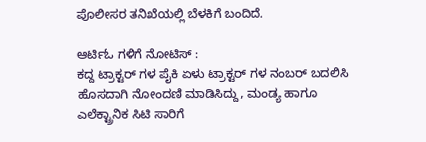ಪೊಲೀಸರ ತನಿಖೆಯಲ್ಲಿ ಬೆಳಕಿಗೆ ಬಂದಿದೆ.

ಆರ್ಟಿಓ ಗಳಿಗೆ ನೋಟಿಸ್ :
ಕದ್ದ ಟ್ರಾಕ್ಟರ್ ಗಳ ಪೈಕಿ ಏಳು ಟ್ರಾಕ್ಟರ್ ಗಳ ನಂಬರ್ ಬದಲಿಸಿ ಹೊಸದಾಗಿ ನೋಂದಣಿ ಮಾಡಿಸಿದ್ದು, ಮಂಡ್ಯ ಹಾಗೂ ಎಲೆಕ್ಟ್ರಾನಿಕ ಸಿಟಿ ಸಾರಿಗೆ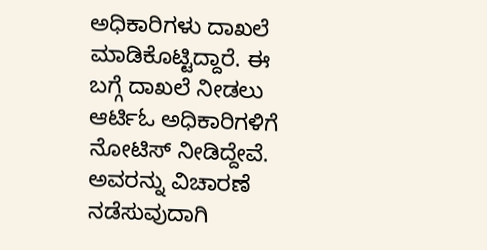ಅಧಿಕಾರಿಗಳು ದಾಖಲೆ ಮಾಡಿಕೊಟ್ಟಿದ್ದಾರೆ. ಈ ಬಗ್ಗೆ ದಾಖಲೆ ನೀಡಲು ಆರ್ಟಿಓ ಅಧಿಕಾರಿಗಳಿಗೆ ನೋಟಿಸ್ ನೀಡಿದ್ದೇವೆ. ಅವರನ್ನು ವಿಚಾರಣೆ ನಡೆಸುವುದಾಗಿ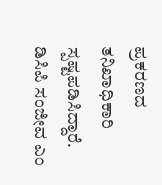ಪ್ರಕರಣದ ತನಿಖಾಧಿಕಾರಿ ಸ್ಪಷ್ಟಪಡಿಸಿದ್ದಾರೆ.
ಡಿಸಿಪಿ ಸಂಜೀವ ಎಂ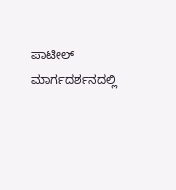ಪಾಟೀಲ್ ಮಾರ್ಗದರ್ಶನದಲ್ಲಿ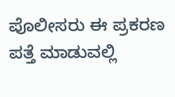ಪೊಲೀಸರು ಈ ಪ್ರಕರಣ ಪತ್ತೆ ಮಾಡುವಲ್ಲಿ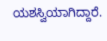ಯಶಸ್ವಿಯಾಗಿದ್ದಾರೆ.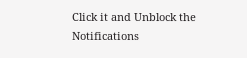Click it and Unblock the Notifications